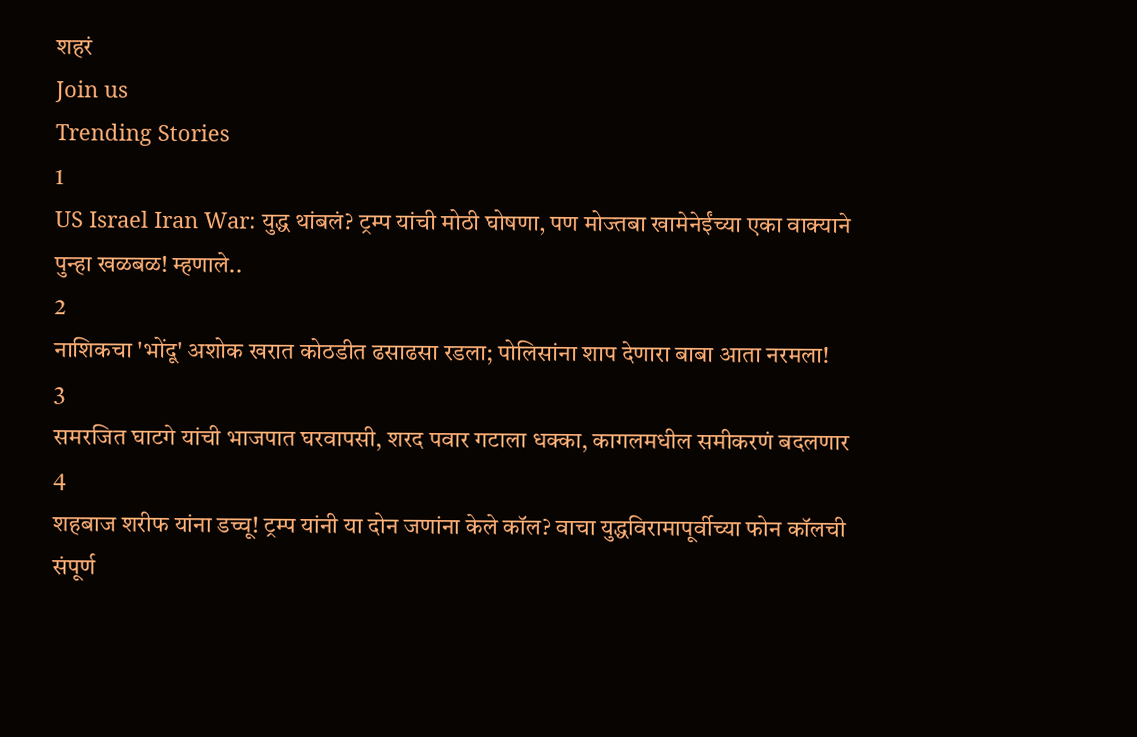शहरं
Join us
Trending Stories
1
US Israel Iran War: युद्ध थांबलं? ट्रम्प यांची मोठी घोषणा, पण मोज्तबा खामेनेईंच्या एका वाक्याने पुन्हा खळबळ! म्हणाले..
2
नाशिकचा 'भोंदू' अशोक खरात कोठडीत ढसाढसा रडला; पोलिसांना शाप देणारा बाबा आता नरमला!
3
समरजित घाटगे यांची भाजपात घरवापसी, शरद पवार गटाला धक्का, कागलमधील समीकरणं बदलणार
4
शहबाज शरीफ यांना डच्चू! ट्रम्प यांनी या दोन जणांना केले कॉल? वाचा युद्धविरामापूर्वीच्या फोन कॉलची संपूर्ण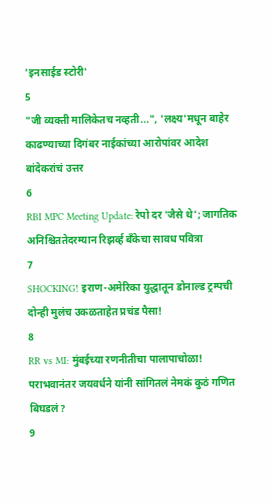'इनसाईड स्टोरी'
5
"जी व्यक्ती मालिकेतच नव्हती...", 'लक्ष्य'मधून बाहेर काढण्याच्या दिगंबर नाईकांच्या आरोपांवर आदेश बांदेकरांचं उत्तर
6
RBI MPC Meeting Update: रेपो दर 'जैसे थे'; जागतिक अनिश्चिततेदरम्यान रिझर्व्ह बँकेचा सावध पवित्रा
7
SHOCKING! इराण-अमेरिका युद्धातून डोनाल्ड ट्रम्पची दोन्ही मुलंच उकळताहेत प्रचंड पैसा!
8
RR vs MI: मुंबईच्या रणनीतीचा पालापाचोळा! पराभवानंतर जयवर्धने यांनी सांगितलं नेमकं कुठं गणित बिघडलं?
9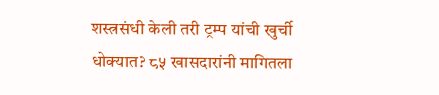शस्त्रसंधी केली तरी ट्रम्प यांची खुर्ची धोक्यात? ८५ खासदारांनी मागितला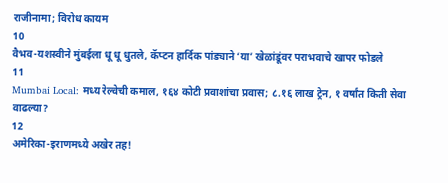राजीनामा; विरोध कायम
10
वैभव-यशस्वीने मुंबईला धू धू धुतले, कॅप्टन हार्दिक पांड्याने ‘या’ खेळांडूंवर पराभवाचे खापर फोडले
11
Mumbai Local: मध्य रेल्वेची कमाल, १६४ कोटी प्रवाशांचा प्रवास; ८.१६ लाख ट्रेन, १ वर्षांत किती सेवा वाढल्या?
12
अमेरिका-इराणमध्ये अखेर तह!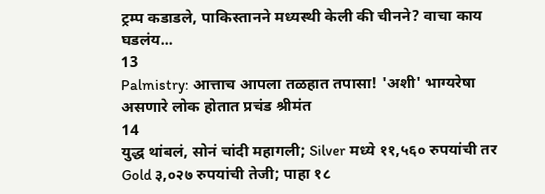ट्रम्प कडाडले, पाकिस्तानने मध्यस्थी केली की चीनने? वाचा काय घडलंय...
13
Palmistry: आत्ताच आपला तळहात तपासा! 'अशी' भाग्यरेषा असणारे लोक होतात प्रचंड श्रीमंत
14
युद्ध थांबलं, सोनं चांदी महागली; Silver मध्ये ११,५६० रुपयांची तर Gold ३,०२७ रुपयांची तेजी; पाहा १८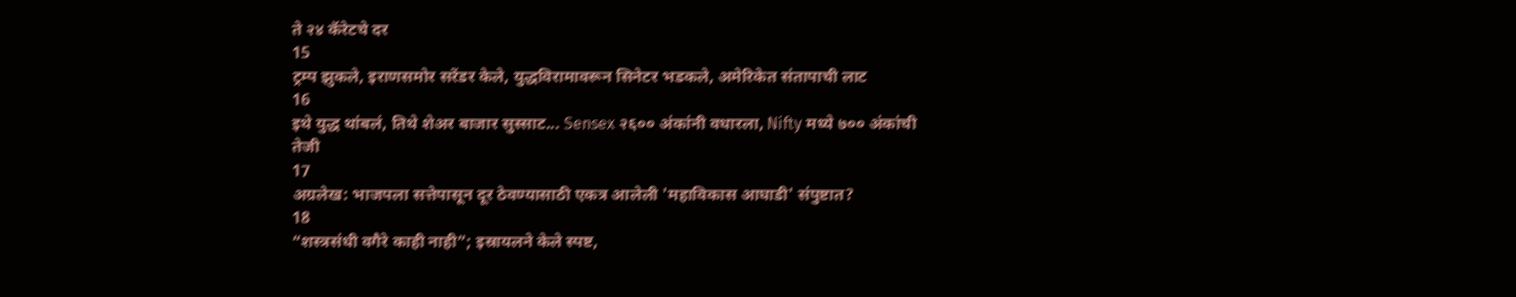ते २४ कॅरेटचे दर
15
ट्रम्प झुकले, इराणसमोर सरेंडर केले, युद्धविरामावरून सिनेटर भडकले, अमेरिकेत संतापाची लाट
16
इथे युद्ध थांबलं, तिथे शेअर बाजार सुस्साट... Sensex २६०० अंकांनी वधारला, Nifty मध्ये ७०० अंकांची तेजी
17
अग्रलेख: भाजपला सत्तेपासून दूर ठेवण्यासाठी एकत्र आलेली 'महाविकास आघाडी' संपुष्टात?
18
“शस्त्रसंधी वगैरे काही नाही”; इस्रायलने केले स्पष्ट,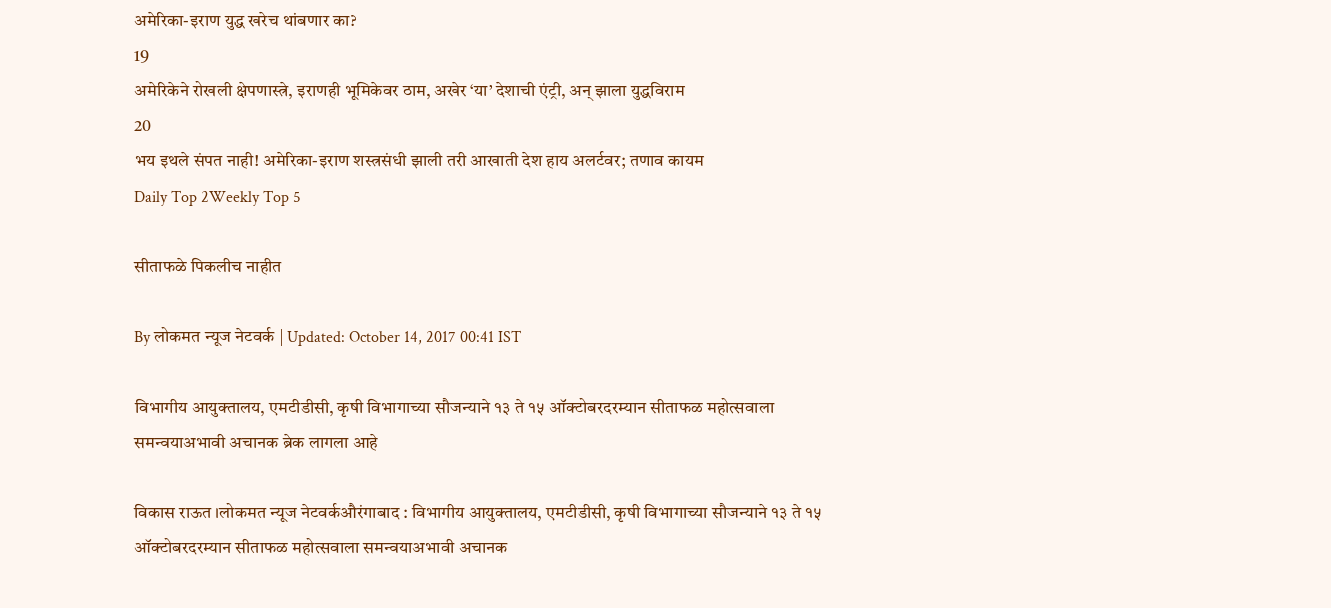अमेरिका-इराण युद्ध खरेच थांबणार का?
19
अमेरिकेने रोखली क्षेपणास्त्रे, इराणही भूमिकेवर ठाम, अखेर ‘या’ देशाची एंट्री, अन् झाला युद्धविराम
20
भय इथले संपत नाही! अमेरिका-इराण शस्त्रसंधी झाली तरी आखाती देश हाय अलर्टवर; तणाव कायम
Daily Top 2Weekly Top 5

सीताफळे पिकलीच नाहीत

By लोकमत न्यूज नेटवर्क | Updated: October 14, 2017 00:41 IST

विभागीय आयुक्तालय, एमटीडीसी, कृषी विभागाच्या सौजन्याने १३ ते १५ ऑक्टोबरदरम्यान सीताफळ महोत्सवाला समन्वयाअभावी अचानक ब्रेक लागला आहे

विकास राऊत ।लोकमत न्यूज नेटवर्कऔरंगाबाद : विभागीय आयुक्तालय, एमटीडीसी, कृषी विभागाच्या सौजन्याने १३ ते १५ ऑक्टोबरदरम्यान सीताफळ महोत्सवाला समन्वयाअभावी अचानक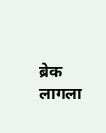ब्रेक लागला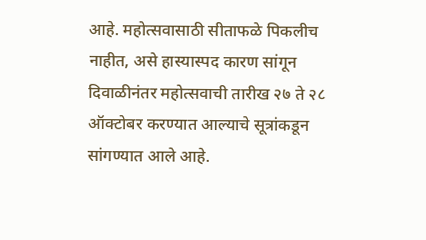आहे. महोत्सवासाठी सीताफळे पिकलीच नाहीत, असे हास्यास्पद कारण सांगून दिवाळीनंतर महोत्सवाची तारीख २७ ते २८ ऑक्टोबर करण्यात आल्याचे सूत्रांकडून सांगण्यात आले आहे.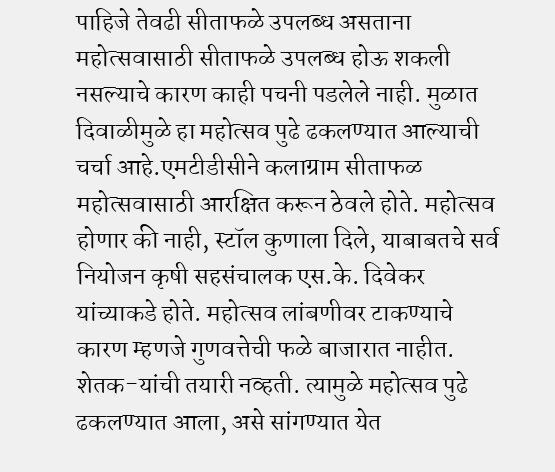पाहिजे तेवढी सीताफळे उपलब्ध असताना महोत्सवासाठी सीताफळे उपलब्ध होऊ शकली नसल्याचे कारण काही पचनी पडलेले नाही. मुळात दिवाळीमुळे हा महोत्सव पुढे ढकलण्यात आल्याची चर्चा आहे.एमटीडीसीने कलाग्राम सीताफळ महोत्सवासाठी आरक्षित करून ठेवले होते. महोत्सव होणार की नाही, स्टॉल कुणाला दिले, याबाबतचे सर्व नियोजन कृषी सहसंचालक एस.के. दिवेकर यांच्याकडे होते. महोत्सव लांबणीवर टाकण्याचे कारण म्हणजे गुणवत्तेची फळे बाजारात नाहीत. शेतक-यांची तयारी नव्हती. त्यामुळे महोत्सव पुढे ढकलण्यात आला, असे सांगण्यात येत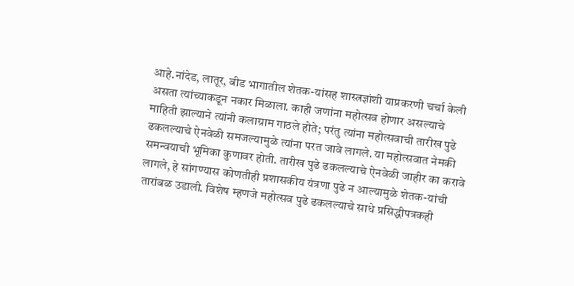आहे.नांदेड, लातूर, बीड भागातील शेतक-यांसह शास्त्रज्ञांशी याप्रकरणी चर्चा केली असता त्यांच्याकडून नकार मिळाला. काही जणांना महोत्सव होणार असल्याचे माहिती झाल्याने त्यांनी कलाग्राम गाठले होते; परंतु त्यांना महोत्सवाची तारीख पुढे ढकलल्याचे ऐनवेळी समजल्यामुळे त्यांना परत जावे लागले. या महोत्सवात नेमकी समन्वयाची भूमिका कुणावर होती. तारीख पुढे ढकलल्याचे ऐनवेळी जाहीर का करावे लागले, हे सांगण्यास कोणतीही प्रशासकीय यंत्रणा पुढे न आल्यामुळे शेतक-यांची तारांबळ उडाली. विशेष म्हणजे महोत्सव पुढे ढकलल्याचे साधे प्रसिद्धीपत्रकही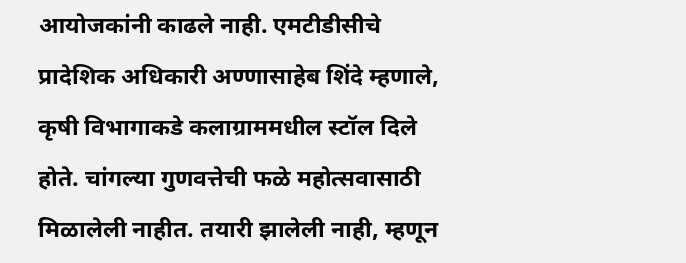आयोजकांनी काढले नाही. एमटीडीसीचे प्रादेशिक अधिकारी अण्णासाहेब शिंदे म्हणाले, कृषी विभागाकडे कलाग्राममधील स्टॉल दिले होते. चांगल्या गुणवत्तेची फळे महोत्सवासाठी मिळालेली नाहीत. तयारी झालेली नाही, म्हणून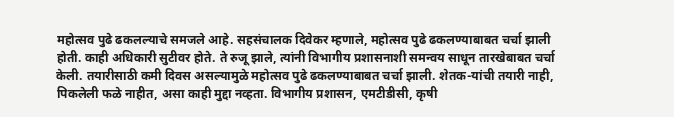महोत्सव पुढे ढकलल्याचे समजले आहे. सहसंचालक दिवेकर म्हणाले, महोत्सव पुढे ढकलण्याबाबत चर्चा झाली होती. काही अधिकारी सुटीवर होते. ते रुजू झाले, त्यांनी विभागीय प्रशासनाशी समन्वय साधून तारखेबाबत चर्चा केली. तयारीसाठी कमी दिवस असल्यामुळे महोत्सव पुढे ढकलण्याबाबत चर्चा झाली. शेतक-यांची तयारी नाही, पिकलेली फळे नाहीत, असा काही मुद्दा नव्हता. विभागीय प्रशासन, एमटीडीसी, कृषी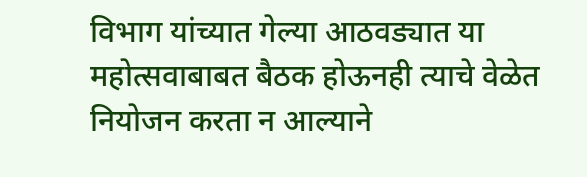विभाग यांच्यात गेल्या आठवड्यात या महोत्सवाबाबत बैठक होऊनही त्याचे वेळेत नियोजन करता न आल्याने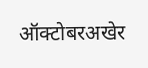ऑक्टोबरअखेर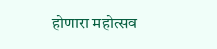होणारा महोत्सव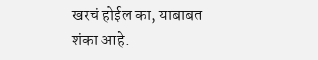खरचं होईल का, याबाबत शंका आहे.